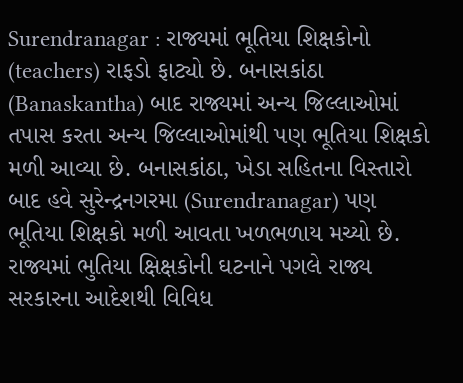Surendranagar : રાજ્યમાં ભૂતિયા શિક્ષકોનો (teachers) રાફડો ફાટ્યો છે. બનાસકાંઠા (Banaskantha) બાદ રાજ્યમાં અન્ય જિલ્લાઓમાં તપાસ કરતા અન્ય જિલ્લાઓમાંથી પણ ભૂતિયા શિક્ષકો મળી આવ્યા છે. બનાસકાંઠા, ખેડા સહિતના વિસ્તારો બાદ હવે સુરેન્દ્રનગરમા (Surendranagar) પણ ભૂતિયા શિક્ષકો મળી આવતા ખળભળાય મચ્યો છે. રાજ્યમાં ભુતિયા ક્ષિક્ષકોની ઘટનાને પગલે રાજ્ય સરકારના આદેશથી વિવિધ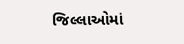જિલ્લાઓમાં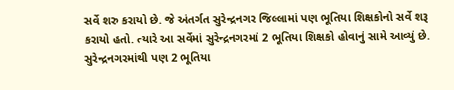સર્વે શરુ કરાયો છે. જે અંતર્ગત સુરેન્દ્રનગર જિલ્લામાં પણ ભૂતિયા શિક્ષકોનો સર્વે શરૂ કરાયો હતો. ત્યારે આ સર્વેમાં સુરેન્દ્રનગરમાં 2 ભૂતિયા શિક્ષકો હોવાનું સામે આવ્યું છે.
સુરેન્દ્રનગરમાંથી પણ 2 ભૂતિયા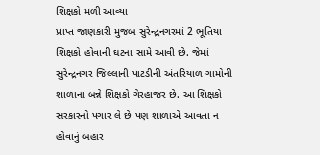શિક્ષકો મળી આવ્યા
પ્રાપ્ત જાણકારી મુજબ સુરેન્દ્રનગરમાં 2 ભૂતિયા શિક્ષકો હોવાની ઘટના સામે આવી છે. જેમાં સુરેન્દ્રનગર જિલ્લાની પાટડીની અંતરિયાળ ગામોની શાળાના બન્ને શિક્ષકો ગેરહાજર છે. આ શિક્ષકો સરકારનો પગાર લે છે પણ શાળાએ આવતા ન હોવાનું બહાર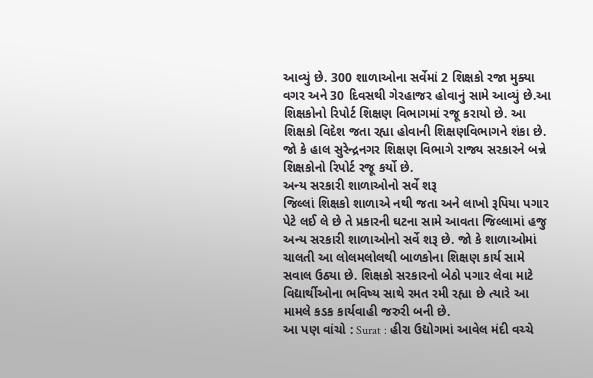આવ્યું છે. 300 શાળાઓના સર્વેમાં 2 શિક્ષકો રજા મુક્યા વગર અને 30 દિવસથી ગેરહાજર હોવાનું સામે આવ્યું છે.આ શિક્ષકોનો રિપોર્ટ શિક્ષણ વિભાગમાં રજૂ કરાયો છે. આ શિક્ષકો વિદેશ જતા રહ્યા હોવાની શિક્ષણવિભાગને શંકા છે. જો કે હાલ સુરેન્દ્રનગર શિક્ષણ વિભાગે રાજ્ય સરકારને બન્ને શિક્ષકોનો રિપોર્ટ રજૂ કર્યો છે.
અન્ય સરકારી શાળાઓનો સર્વે શરૂ
જિલ્લાં શિક્ષકો શાળાએ નથી જતા અને લાખો રૂપિયા પગાર પેટે લઈ લે છે તે પ્રકારની ઘટના સામે આવતા જિલ્લામાં હજુ અન્ય સરકારી શાળાઓનો સર્વે શરૂ છે. જો કે શાળાઓમાં ચાલતી આ લોલમલોલથી બાળકોના શિક્ષણ કાર્ય સામે સવાલ ઉઠ્યા છે. શિક્ષકો સરકારનો બેઠો પગાર લેવા માટે વિદ્યાર્થીઓના ભવિષ્ય સાથે રમત રમી રહ્યા છે ત્યારે આ મામલે કડક કાર્યવાહી જરુરી બની છે.
આ પણ વાંચો : Surat : હીરા ઉદ્યોગમાં આવેલ મંદી વચ્ચે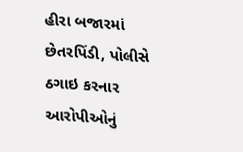હીરા બજારમાં છેતરપિંડી, પોલીસે ઠગાઇ કરનાર આરોપીઓનું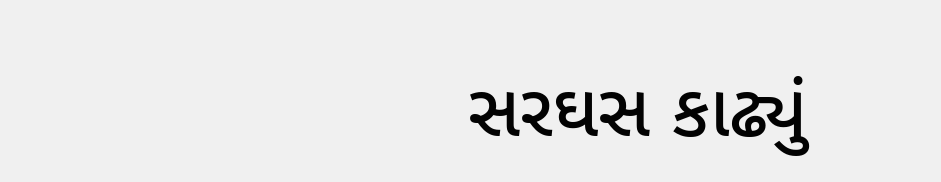સરઘસ કાઢ્યું